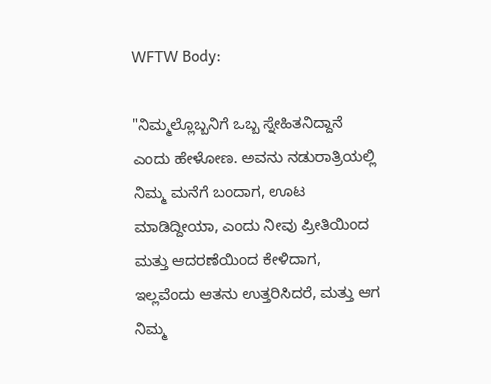WFTW Body:

"ನಿಮ್ಮಲ್ಲೊಬ್ಬನಿಗೆ ಒಬ್ಬ ಸ್ನೇಹಿತನಿದ್ದಾನೆ ಎಂದು ಹೇಳೋಣ. ಅವನು ನಡುರಾತ್ರಿಯಲ್ಲಿ ನಿಮ್ಮ ಮನೆಗೆ ಬಂದಾಗ, ಊಟ ಮಾಡಿದ್ದೀಯಾ, ಎಂದು ನೀವು ಪ್ರೀತಿಯಿಂದ ಮತ್ತು ಆದರಣೆಯಿಂದ ಕೇಳಿದಾಗ, ಇಲ್ಲವೆಂದು ಆತನು ಉತ್ತರಿಸಿದರೆ, ಮತ್ತು ಆಗ ನಿಮ್ಮ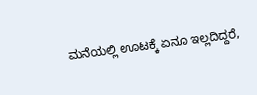ಮನೆಯಲ್ಲಿ ಊಟಕ್ಕೆ ಏನೂ ಇಲ್ಲದಿದ್ದರೆ,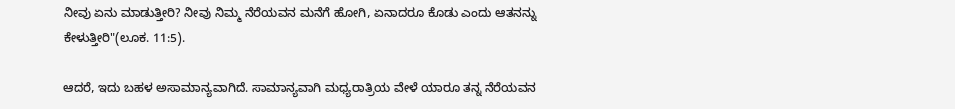ನೀವು ಏನು ಮಾಡುತ್ತೀರಿ? ನೀವು ನಿಮ್ಮ ನೆರೆಯವನ ಮನೆಗೆ ಹೋಗಿ, ಏನಾದರೂ ಕೊಡು ಎಂದು ಆತನನ್ನು ಕೇಳುತ್ತೀರಿ"(ಲೂಕ. 11:5).

ಆದರೆ, ಇದು ಬಹಳ ಅಸಾಮಾನ್ಯವಾಗಿದೆ. ಸಾಮಾನ್ಯವಾಗಿ ಮಧ್ಯರಾತ್ರಿಯ ವೇಳೆ ಯಾರೂ ತನ್ನ ನೆರೆಯವನ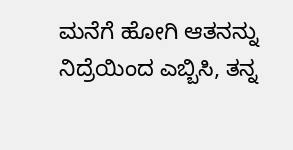ಮನೆಗೆ ಹೋಗಿ ಆತನನ್ನು ನಿದ್ರೆಯಿಂದ ಎಬ್ಬಿಸಿ, ತನ್ನ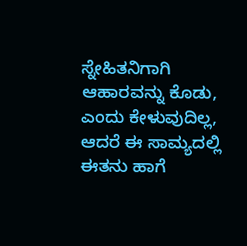ಸ್ನೇಹಿತನಿಗಾಗಿ ಆಹಾರವನ್ನು ಕೊಡು, ಎಂದು ಕೇಳುವುದಿಲ್ಲ, ಆದರೆ ಈ ಸಾಮ್ಯದಲ್ಲಿ ಈತನು ಹಾಗೆ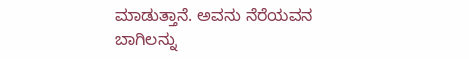ಮಾಡುತ್ತಾನೆ. ಅವನು ನೆರೆಯವನ ಬಾಗಿಲನ್ನು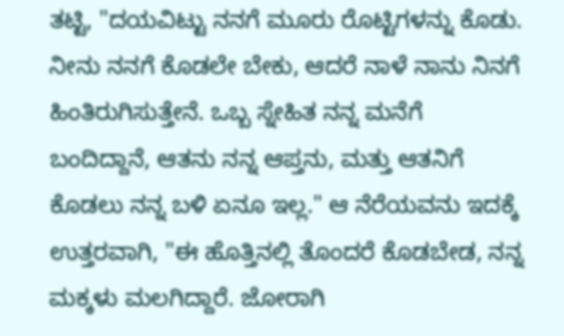ತಟ್ಟಿ, "ದಯವಿಟ್ಟು ನನಗೆ ಮೂರು ರೊಟ್ಟಿಗಳನ್ನು ಕೊಡು. ನೀನು ನನಗೆ ಕೊಡಲೇ ಬೇಕು, ಆದರೆ ನಾಳೆ ನಾನು ನಿನಗೆ ಹಿಂತಿರುಗಿಸುತ್ತೇನೆ. ಒಬ್ಬ ಸ್ನೇಹಿತ ನನ್ನ ಮನೆಗೆ ಬಂದಿದ್ದಾನೆ, ಆತನು ನನ್ನ ಆಪ್ತನು, ಮತ್ತು ಆತನಿಗೆ ಕೊಡಲು ನನ್ನ ಬಳಿ ಏನೂ ಇಲ್ಲ." ಆ ನೆರೆಯವನು ಇದಕ್ಕೆ ಉತ್ತರವಾಗಿ, "ಈ ಹೊತ್ತಿನಲ್ಲಿ ತೊಂದರೆ ಕೊಡಬೇಡ, ನನ್ನ ಮಕ್ಕಳು ಮಲಗಿದ್ದಾರೆ. ಜೋರಾಗಿ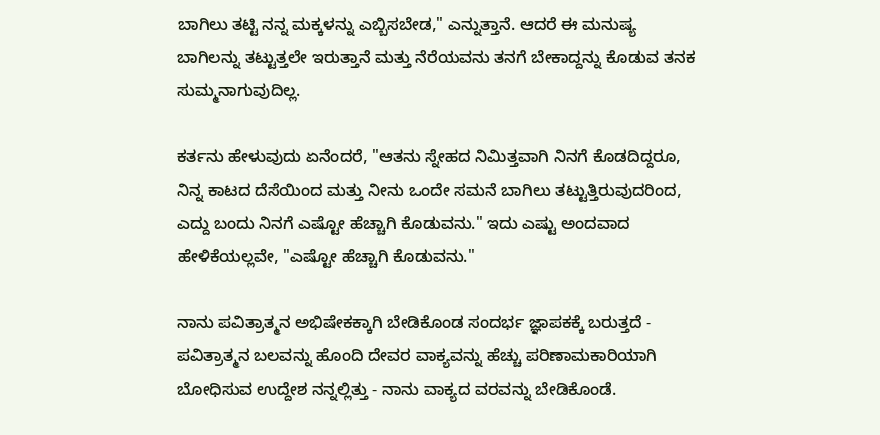ಬಾಗಿಲು ತಟ್ಟಿ ನನ್ನ ಮಕ್ಕಳನ್ನು ಎಬ್ಬಿಸಬೇಡ," ಎನ್ನುತ್ತಾನೆ. ಆದರೆ ಈ ಮನುಷ್ಯ ಬಾಗಿಲನ್ನು ತಟ್ಟುತ್ತಲೇ ಇರುತ್ತಾನೆ ಮತ್ತು ನೆರೆಯವನು ತನಗೆ ಬೇಕಾದ್ದನ್ನು ಕೊಡುವ ತನಕ ಸುಮ್ಮನಾಗುವುದಿಲ್ಲ.

ಕರ್ತನು ಹೇಳುವುದು ಏನೆಂದರೆ, "ಆತನು ಸ್ನೇಹದ ನಿಮಿತ್ತವಾಗಿ ನಿನಗೆ ಕೊಡದಿದ್ದರೂ, ನಿನ್ನ ಕಾಟದ ದೆಸೆಯಿಂದ ಮತ್ತು ನೀನು ಒಂದೇ ಸಮನೆ ಬಾಗಿಲು ತಟ್ಟುತ್ತಿರುವುದರಿಂದ, ಎದ್ದು ಬಂದು ನಿನಗೆ ಎಷ್ಟೋ ಹೆಚ್ಚಾಗಿ ಕೊಡುವನು." ಇದು ಎಷ್ಟು ಅಂದವಾದ ಹೇಳಿಕೆಯಲ್ಲವೇ, "ಎಷ್ಟೋ ಹೆಚ್ಚಾಗಿ ಕೊಡುವನು."

ನಾನು ಪವಿತ್ರಾತ್ಮನ ಅಭಿಷೇಕಕ್ಕಾಗಿ ಬೇಡಿಕೊಂಡ ಸಂದರ್ಭ ಜ್ಞಾಪಕಕ್ಕೆ ಬರುತ್ತದೆ - ಪವಿತ್ರಾತ್ಮನ ಬಲವನ್ನು ಹೊಂದಿ ದೇವರ ವಾಕ್ಯವನ್ನು ಹೆಚ್ಚು ಪರಿಣಾಮಕಾರಿಯಾಗಿ ಬೋಧಿಸುವ ಉದ್ದೇಶ ನನ್ನಲ್ಲಿತ್ತು - ನಾನು ವಾಕ್ಯದ ವರವನ್ನು ಬೇಡಿಕೊಂಡೆ.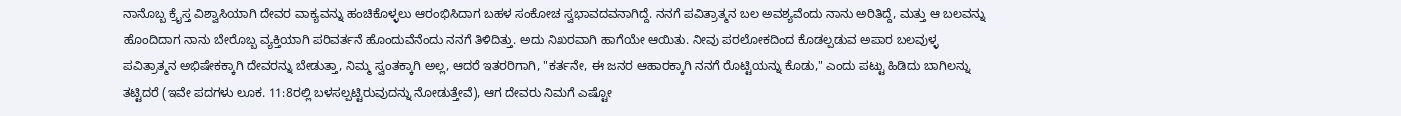ನಾನೊಬ್ಬ ಕ್ರೈಸ್ತ ವಿಶ್ವಾಸಿಯಾಗಿ ದೇವರ ವಾಕ್ಯವನ್ನು ಹಂಚಿಕೊಳ್ಳಲು ಆರಂಭಿಸಿದಾಗ ಬಹಳ ಸಂಕೋಚ ಸ್ವಭಾವದವನಾಗಿದ್ದೆ. ನನಗೆ ಪವಿತ್ರಾತ್ಮನ ಬಲ ಅವಶ್ಯವೆಂದು ನಾನು ಅರಿತಿದ್ದೆ, ಮತ್ತು ಆ ಬಲವನ್ನು ಹೊಂದಿದಾಗ ನಾನು ಬೇರೊಬ್ಬ ವ್ಯಕ್ತಿಯಾಗಿ ಪರಿವರ್ತನೆ ಹೊಂದುವೆನೆಂದು ನನಗೆ ತಿಳಿದಿತ್ತು. ಅದು ನಿಖರವಾಗಿ ಹಾಗೆಯೇ ಆಯಿತು. ನೀವು ಪರಲೋಕದಿಂದ ಕೊಡಲ್ಪಡುವ ಅಪಾರ ಬಲವುಳ್ಳ ಪವಿತ್ರಾತ್ಮನ ಅಭಿಷೇಕಕ್ಕಾಗಿ ದೇವರನ್ನು ಬೇಡುತ್ತಾ, ನಿಮ್ಮ ಸ್ವಂತಕ್ಕಾಗಿ ಅಲ್ಲ, ಆದರೆ ಇತರರಿಗಾಗಿ, "ಕರ್ತನೇ, ಈ ಜನರ ಆಹಾರಕ್ಕಾಗಿ ನನಗೆ ರೊಟ್ಟಿಯನ್ನು ಕೊಡು," ಎಂದು ಪಟ್ಟು ಹಿಡಿದು ಬಾಗಿಲನ್ನು ತಟ್ಟಿದರೆ (ಇವೇ ಪದಗಳು ಲೂಕ. 11:8ರಲ್ಲಿ ಬಳಸಲ್ಪಟ್ಟಿರುವುದನ್ನು ನೋಡುತ್ತೇವೆ), ಆಗ ದೇವರು ನಿಮಗೆ ಎಷ್ಟೋ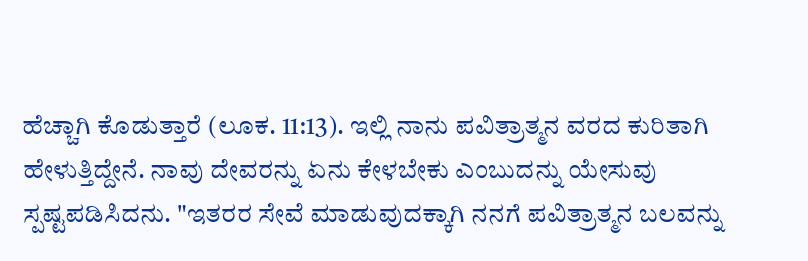ಹೆಚ್ಚಾಗಿ ಕೊಡುತ್ತಾರೆ (ಲೂಕ. 11:13). ಇಲ್ಲಿ ನಾನು ಪವಿತ್ರಾತ್ಮನ ವರದ ಕುರಿತಾಗಿ ಹೇಳುತ್ತಿದ್ದೇನೆ. ನಾವು ದೇವರನ್ನು ಏನು ಕೇಳಬೇಕು ಎಂಬುದನ್ನು ಯೇಸುವು ಸ್ಪಷ್ಟಪಡಿಸಿದನು. "ಇತರರ ಸೇವೆ ಮಾಡುವುದಕ್ಕಾಗಿ ನನಗೆ ಪವಿತ್ರಾತ್ಮನ ಬಲವನ್ನು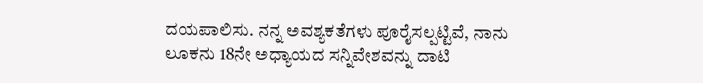ದಯಪಾಲಿಸು. ನನ್ನ ಅವಶ್ಯಕತೆಗಳು ಪೂರೈಸಲ್ಪಟ್ಟಿವೆ, ನಾನು ಲೂಕನು 18ನೇ ಅಧ್ಯಾಯದ ಸನ್ನಿವೇಶವನ್ನು ದಾಟಿ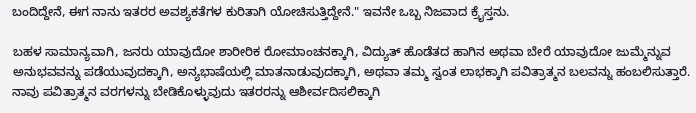ಬಂದಿದ್ದೇನೆ, ಈಗ ನಾನು ಇತರರ ಅವಶ್ಯಕತೆಗಳ ಕುರಿತಾಗಿ ಯೋಚಿಸುತ್ತಿದ್ದೇನೆ." ಇವನೇ ಒಬ್ಬ ನಿಜವಾದ ಕ್ರೈಸ್ತನು.

ಬಹಳ ಸಾಮಾನ್ಯವಾಗಿ, ಜನರು ಯಾವುದೋ ಶಾರೀರಿಕ ರೋಮಾಂಚನಕ್ಕಾಗಿ, ವಿದ್ಯುತ್ ಹೊಡೆತದ ಹಾಗಿನ ಅಥವಾ ಬೇರೆ ಯಾವುದೋ ಜುಮ್ಮೆನ್ನುವ ಅನುಭವವನ್ನು ಪಡೆಯುವುದಕ್ಕಾಗಿ, ಅನ್ಯಭಾಷೆಯಲ್ಲಿ ಮಾತನಾಡುವುದಕ್ಕಾಗಿ, ಅಥವಾ ತಮ್ಮ ಸ್ವಂತ ಲಾಭಕ್ಕಾಗಿ ಪವಿತ್ರಾತ್ಮನ ಬಲವನ್ನು ಹಂಬಲಿಸುತ್ತಾರೆ. ನಾವು ಪವಿತ್ರಾತ್ಮನ ವರಗಳನ್ನು ಬೇಡಿಕೊಳ್ಳುವುದು ಇತರರನ್ನು ಆಶೀರ್ವದಿಸಲಿಕ್ಕಾಗಿ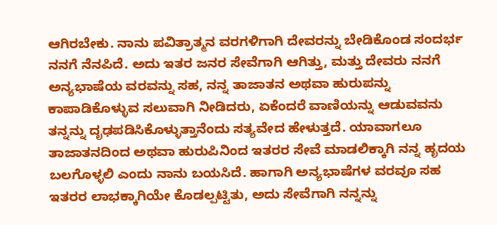ಆಗಿರಬೇಕು. ನಾನು ಪವಿತ್ರಾತ್ಮನ ವರಗಳಿಗಾಗಿ ದೇವರನ್ನು ಬೇಡಿಕೊಂಡ ಸಂದರ್ಭ ನನಗೆ ನೆನಪಿದೆ. ಅದು ಇತರ ಜನರ ಸೇವೆಗಾಗಿ ಆಗಿತ್ತು, ಮತ್ತು ದೇವರು ನನಗೆ ಅನ್ಯಭಾಷೆಯ ವರವನ್ನು ಸಹ, ನನ್ನ ತಾಜಾತನ ಅಥವಾ ಹುರುಪನ್ನು ಕಾಪಾಡಿಕೊಳ್ಳುವ ಸಲುವಾಗಿ ನೀಡಿದರು, ಏಕೆಂದರೆ ವಾಣಿಯನ್ನು ಆಡುವವನು ತನ್ನನ್ನು ದೃಢಪಡಿಸಿಕೊಳ್ಳುತ್ತಾನೆಂದು ಸತ್ಯವೇದ ಹೇಳುತ್ತದೆ. ಯಾವಾಗಲೂ ತಾಜಾತನದಿಂದ ಅಥವಾ ಹುರುಪಿನಿಂದ ಇತರರ ಸೇವೆ ಮಾಡಲಿಕ್ಕಾಗಿ ನನ್ನ ಹೃದಯ ಬಲಗೊಳ್ಳಲಿ ಎಂದು ನಾನು ಬಯಸಿದೆ. ಹಾಗಾಗಿ ಅನ್ಯಭಾಷೆಗಳ ವರವೂ ಸಹ ಇತರರ ಲಾಭಕ್ಕಾಗಿಯೇ ಕೊಡಲ್ಪಟ್ಟಿತು, ಅದು ಸೇವೆಗಾಗಿ ನನ್ನನ್ನು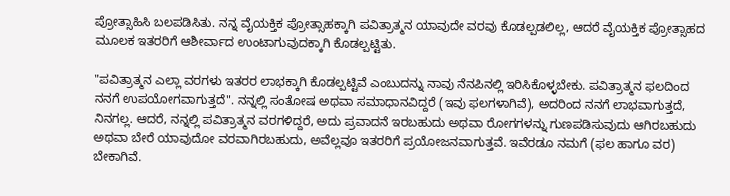ಪ್ರೋತ್ಸಾಹಿಸಿ ಬಲಪಡಿಸಿತು. ನನ್ನ ವೈಯಕ್ತಿಕ ಪ್ರೋತ್ಸಾಹಕ್ಕಾಗಿ ಪವಿತ್ರಾತ್ಮನ ಯಾವುದೇ ವರವು ಕೊಡಲ್ಪಡಲಿಲ್ಲ, ಆದರೆ ವೈಯಕ್ತಿಕ ಪ್ರೋತ್ಸಾಹದ ಮೂಲಕ ಇತರರಿಗೆ ಆಶೀರ್ವಾದ ಉಂಟಾಗುವುದಕ್ಕಾಗಿ ಕೊಡಲ್ಪಟ್ಟಿತು.

"ಪವಿತ್ರಾತ್ಮನ ಎಲ್ಲಾ ವರಗಳು ಇತರರ ಲಾಭಕ್ಕಾಗಿ ಕೊಡಲ್ಪಟ್ಟಿವೆ ಎಂಬುದನ್ನು ನಾವು ನೆನಪಿನಲ್ಲಿ ಇರಿಸಿಕೊಳ್ಳಬೇಕು. ಪವಿತ್ರಾತ್ಮನ ಫಲದಿಂದ ನನಗೆ ಉಪಯೋಗವಾಗುತ್ತದೆ". ನನ್ನಲ್ಲಿ ಸಂತೋಷ ಅಥವಾ ಸಮಾಧಾನವಿದ್ದರೆ (ಇವು ಫಲಗಳಾಗಿವೆ), ಅದರಿಂದ ನನಗೆ ಲಾಭವಾಗುತ್ತದೆ, ನಿನಗಲ್ಲ. ಆದರೆ, ನನ್ನಲ್ಲಿ ಪವಿತ್ರಾತ್ಮನ ವರಗಳಿದ್ದರೆ, ಅದು ಪ್ರವಾದನೆ ಇರಬಹುದು ಅಥವಾ ರೋಗಗಳನ್ನು ಗುಣಪಡಿಸುವುದು ಆಗಿರಬಹುದು ಅಥವಾ ಬೇರೆ ಯಾವುದೋ ವರವಾಗಿರಬಹುದು, ಅವೆಲ್ಲವೂ ಇತರರಿಗೆ ಪ್ರಯೋಜನವಾಗುತ್ತವೆ. ಇವೆರಡೂ ನಮಗೆ (ಫಲ ಹಾಗೂ ವರ) ಬೇಕಾಗಿವೆ.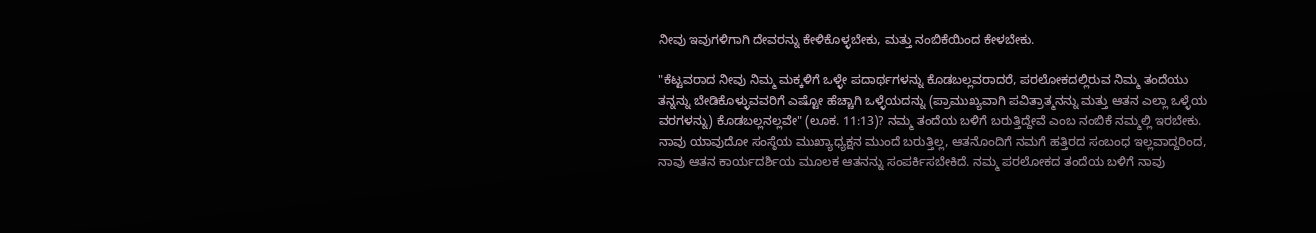ನೀವು ಇವುಗಳಿಗಾಗಿ ದೇವರನ್ನು ಕೇಳಿಕೊಳ್ಳಬೇಕು, ಮತ್ತು ನಂಬಿಕೆಯಿಂದ ಕೇಳಬೇಕು.

"ಕೆಟ್ಟವರಾದ ನೀವು ನಿಮ್ಮ ಮಕ್ಕಳಿಗೆ ಒಳ್ಳೇ ಪದಾರ್ಥಗಳನ್ನು ಕೊಡಬಲ್ಲವರಾದರೆ, ಪರಲೋಕದಲ್ಲಿರುವ ನಿಮ್ಮ ತಂದೆಯು ತನ್ನನ್ನು ಬೇಡಿಕೊಳ್ಳುವವರಿಗೆ ಎಷ್ಟೋ ಹೆಚ್ಚಾಗಿ ಒಳ್ಳೆಯದನ್ನು (ಪ್ರಾಮುಖ್ಯವಾಗಿ ಪವಿತ್ರಾತ್ಮನನ್ನು ಮತ್ತು ಆತನ ಎಲ್ಲಾ ಒಳ್ಳೆಯ ವರಗಳನ್ನು) ಕೊಡಬಲ್ಲನಲ್ಲವೇ" (ಲೂಕ. 11:13)? ನಮ್ಮ ತಂದೆಯ ಬಳಿಗೆ ಬರುತ್ತಿದ್ದೇವೆ ಎಂಬ ನಂಬಿಕೆ ನಮ್ಮಲ್ಲಿ ಇರಬೇಕು. ನಾವು ಯಾವುದೋ ಸಂಸ್ಠೆಯ ಮುಖ್ಯಾಧ್ಯಕ್ಷನ ಮುಂದೆ ಬರುತ್ತಿಲ್ಲ, ಆತನೊಂದಿಗೆ ನಮಗೆ ಹತ್ತಿರದ ಸಂಬಂಧ ಇಲ್ಲವಾದ್ದರಿಂದ, ನಾವು ಆತನ ಕಾರ್ಯದರ್ಶಿಯ ಮೂಲಕ ಆತನನ್ನು ಸಂಪರ್ಕಿಸಬೇಕಿದೆ. ನಮ್ಮ ಪರಲೋಕದ ತಂದೆಯ ಬಳಿಗೆ ನಾವು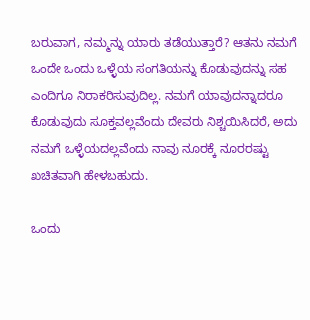ಬರುವಾಗ, ನಮ್ಮನ್ನು ಯಾರು ತಡೆಯುತ್ತಾರೆ? ಆತನು ನಮಗೆ ಒಂದೇ ಒಂದು ಒಳ್ಳೆಯ ಸಂಗತಿಯನ್ನು ಕೊಡುವುದನ್ನು ಸಹ ಎಂದಿಗೂ ನಿರಾಕರಿಸುವುದಿಲ್ಲ. ನಮಗೆ ಯಾವುದನ್ನಾದರೂ ಕೊಡುವುದು ಸೂಕ್ತವಲ್ಲವೆಂದು ದೇವರು ನಿಶ್ಚಯಿಸಿದರೆ, ಅದು ನಮಗೆ ಒಳ್ಳೆಯದಲ್ಲವೆಂದು ನಾವು ನೂರಕ್ಕೆ ನೂರರಷ್ಟು ಖಚಿತವಾಗಿ ಹೇಳಬಹುದು.

ಒಂದು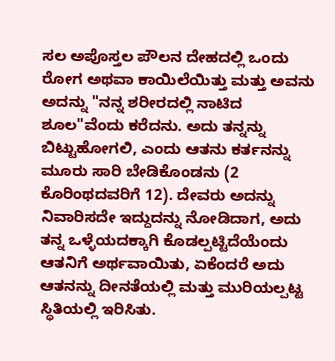ಸಲ ಅಪೊಸ್ತಲ ಪೌಲನ ದೇಹದಲ್ಲಿ ಒಂದು ರೋಗ ಅಥವಾ ಕಾಯಿಲೆಯಿತ್ತು ಮತ್ತು ಅವನು ಅದನ್ನು "ನನ್ನ ಶರೀರದಲ್ಲಿ ನಾಟಿದ ಶೂಲ"ವೆಂದು ಕರೆದನು. ಅದು ತನ್ನನ್ನು ಬಿಟ್ಟುಹೋಗಲಿ, ಎಂದು ಆತನು ಕರ್ತನನ್ನು ಮೂರು ಸಾರಿ ಬೇಡಿಕೊಂಡನು (2 ಕೊರಿಂಥದವರಿಗೆ 12). ದೇವರು ಅದನ್ನು ನಿವಾರಿಸದೇ ಇದ್ದುದನ್ನು ನೋಡಿದಾಗ, ಅದು ತನ್ನ ಒಳ್ಳೆಯದಕ್ಕಾಗಿ ಕೊಡಲ್ಪಟ್ಟಿದೆಯೆಂದು ಆತನಿಗೆ ಅರ್ಥವಾಯಿತು, ಏಕೆಂದರೆ ಅದು ಆತನನ್ನು ದೀನತೆಯಲ್ಲಿ ಮತ್ತು ಮುರಿಯಲ್ಪಟ್ಟ ಸ್ಥಿತಿಯಲ್ಲಿ ಇರಿಸಿತು.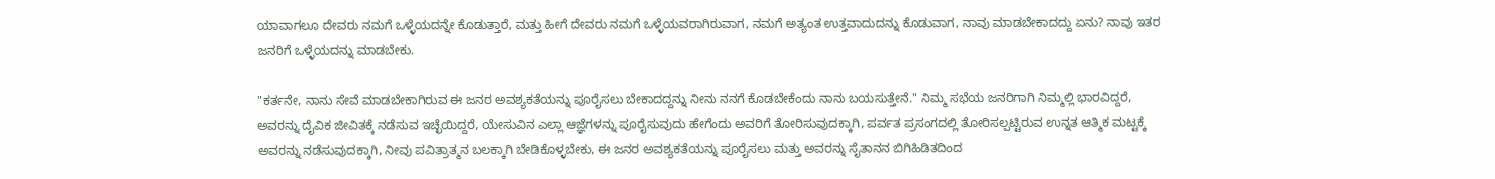ಯಾವಾಗಲೂ ದೇವರು ನಮಗೆ ಒಳ್ಳೆಯದನ್ನೇ ಕೊಡುತ್ತಾರೆ, ಮತ್ತು ಹೀಗೆ ದೇವರು ನಮಗೆ ಒಳ್ಳೆಯವರಾಗಿರುವಾಗ, ನಮಗೆ ಅತ್ಯಂತ ಉತ್ತವಾದುದನ್ನು ಕೊಡುವಾಗ, ನಾವು ಮಾಡಬೇಕಾದದ್ದು ಏನು? ನಾವು ಇತರ ಜನರಿಗೆ ಒಳ್ಳೆಯದನ್ನು ಮಾಡಬೇಕು.

"ಕರ್ತನೇ, ನಾನು ಸೇವೆ ಮಾಡಬೇಕಾಗಿರುವ ಈ ಜನರ ಅವಶ್ಯಕತೆಯನ್ನು ಪೂರೈಸಲು ಬೇಕಾದದ್ದನ್ನು ನೀನು ನನಗೆ ಕೊಡಬೇಕೆಂದು ನಾನು ಬಯಸುತ್ತೇನೆ." ನಿಮ್ಮ ಸಭೆಯ ಜನರಿಗಾಗಿ ನಿಮ್ಮಲ್ಲಿ ಭಾರವಿದ್ದರೆ, ಅವರನ್ನು ದೈವಿಕ ಜೀವಿತಕ್ಕೆ ನಡೆಸುವ ಇಚ್ಛೆಯಿದ್ದರೆ, ಯೇಸುವಿನ ಎಲ್ಲಾ ಆಜ್ಞೆಗಳನ್ನು ಪೂರೈಸುವುದು ಹೇಗೆಂದು ಅವರಿಗೆ ತೋರಿಸುವುದಕ್ಕಾಗಿ, ಪರ್ವತ ಪ್ರಸಂಗದಲ್ಲಿ ತೋರಿಸಲ್ಪಟ್ಟಿರುವ ಉನ್ನತ ಆತ್ಮಿಕ ಮಟ್ಟಕ್ಕೆ ಅವರನ್ನು ನಡೆಸುವುದಕ್ಕಾಗಿ, ನೀವು ಪವಿತ್ರಾತ್ಮನ ಬಲಕ್ಕಾಗಿ ಬೇಡಿಕೊಳ್ಳಬೇಕು, ಈ ಜನರ ಅವಶ್ಯಕತೆಯನ್ನು ಪೂರೈಸಲು ಮತ್ತು ಅವರನ್ನು ಸೈತಾನನ ಬಿಗಿಹಿಡಿತದಿಂದ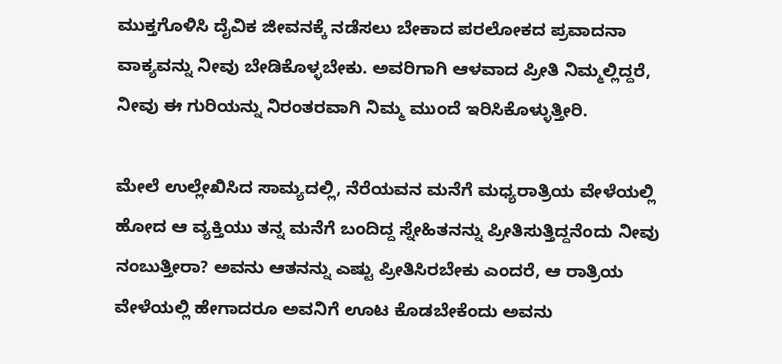ಮುಕ್ತಗೊಳಿಸಿ ದೈವಿಕ ಜೀವನಕ್ಕೆ ನಡೆಸಲು ಬೇಕಾದ ಪರಲೋಕದ ಪ್ರವಾದನಾ ವಾಕ್ಯವನ್ನು ನೀವು ಬೇಡಿಕೊಳ್ಳಬೇಕು. ಅವರಿಗಾಗಿ ಆಳವಾದ ಪ್ರೀತಿ ನಿಮ್ಮಲ್ಲಿದ್ದರೆ, ನೀವು ಈ ಗುರಿಯನ್ನು ನಿರಂತರವಾಗಿ ನಿಮ್ಮ ಮುಂದೆ ಇರಿಸಿಕೊಳ್ಳುತ್ತೀರಿ.

ಮೇಲೆ ಉಲ್ಲೇಖಿಸಿದ ಸಾಮ್ಯದಲ್ಲಿ, ನೆರೆಯವನ ಮನೆಗೆ ಮಧ್ಯರಾತ್ರಿಯ ವೇಳೆಯಲ್ಲಿ ಹೋದ ಆ ವ್ಯಕ್ತಿಯು ತನ್ನ ಮನೆಗೆ ಬಂದಿದ್ದ ಸ್ನೇಹಿತನನ್ನು ಪ್ರೀತಿಸುತ್ತಿದ್ದನೆಂದು ನೀವು ನಂಬುತ್ತೀರಾ? ಅವನು ಆತನನ್ನು ಎಷ್ಟು ಪ್ರೀತಿಸಿರಬೇಕು ಎಂದರೆ, ಆ ರಾತ್ರಿಯ ವೇಳೆಯಲ್ಲಿ ಹೇಗಾದರೂ ಅವನಿಗೆ ಊಟ ಕೊಡಬೇಕೆಂದು ಅವನು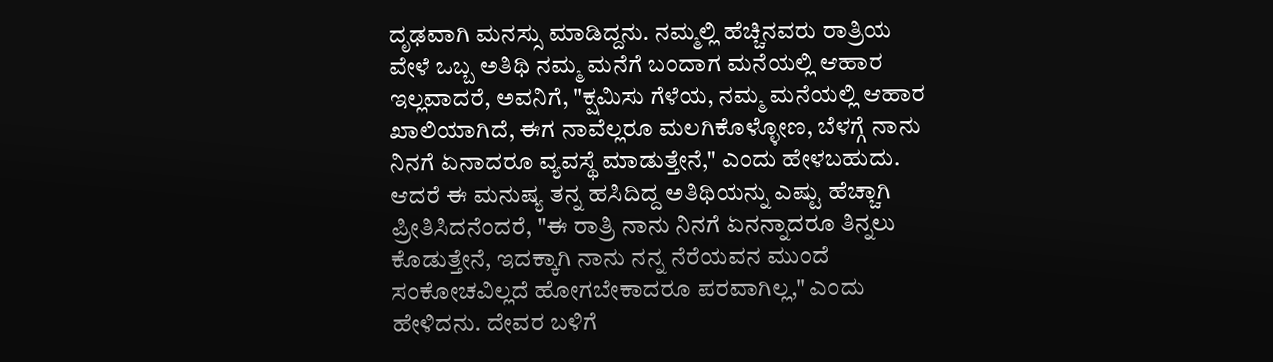ದೃಢವಾಗಿ ಮನಸ್ಸು ಮಾಡಿದ್ದನು. ನಮ್ಮಲ್ಲಿ ಹೆಚ್ಚಿನವರು ರಾತ್ರಿಯ ವೇಳೆ ಒಬ್ಬ ಅತಿಥಿ ನಮ್ಮ ಮನೆಗೆ ಬಂದಾಗ ಮನೆಯಲ್ಲಿ ಆಹಾರ ಇಲ್ಲವಾದರೆ, ಅವನಿಗೆ, "ಕ್ಷಮಿಸು ಗೆಳೆಯ, ನಮ್ಮ ಮನೆಯಲ್ಲಿ ಆಹಾರ ಖಾಲಿಯಾಗಿದೆ, ಈಗ ನಾವೆಲ್ಲರೂ ಮಲಗಿಕೊಳ್ಳೋಣ, ಬೆಳಗ್ಗೆ ನಾನು ನಿನಗೆ ಏನಾದರೂ ವ್ಯವಸ್ಥೆ ಮಾಡುತ್ತೇನೆ," ಎಂದು ಹೇಳಬಹುದು. ಆದರೆ ಈ ಮನುಷ್ಯ ತನ್ನ ಹಸಿದಿದ್ದ ಅತಿಥಿಯನ್ನು ಎಷ್ಟು ಹೆಚ್ಚಾಗಿ ಪ್ರೀತಿಸಿದನೆಂದರೆ, "ಈ ರಾತ್ರಿ ನಾನು ನಿನಗೆ ಏನನ್ನಾದರೂ ತಿನ್ನಲು ಕೊಡುತ್ತೇನೆ, ಇದಕ್ಕಾಗಿ ನಾನು ನನ್ನ ನೆರೆಯವನ ಮುಂದೆ ಸಂಕೋಚವಿಲ್ಲದೆ ಹೋಗಬೇಕಾದರೂ ಪರವಾಗಿಲ್ಲ," ಎಂದು ಹೇಳಿದನು. ದೇವರ ಬಳಿಗೆ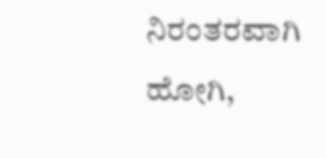ನಿರಂತರವಾಗಿ ಹೋಗಿ,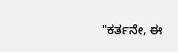"ಕರ್ತನೇ, ಈ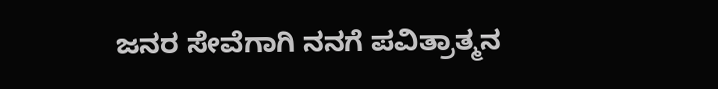ಜನರ ಸೇವೆಗಾಗಿ ನನಗೆ ಪವಿತ್ರಾತ್ಮನ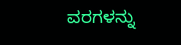ವರಗಳನ್ನು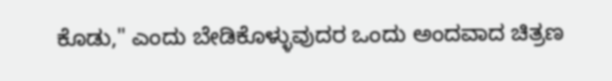ಕೊಡು," ಎಂದು ಬೇಡಿಕೊಳ್ಳುವುದರ ಒಂದು ಅಂದವಾದ ಚಿತ್ರಣ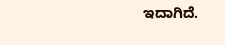ಇದಾಗಿದೆ.